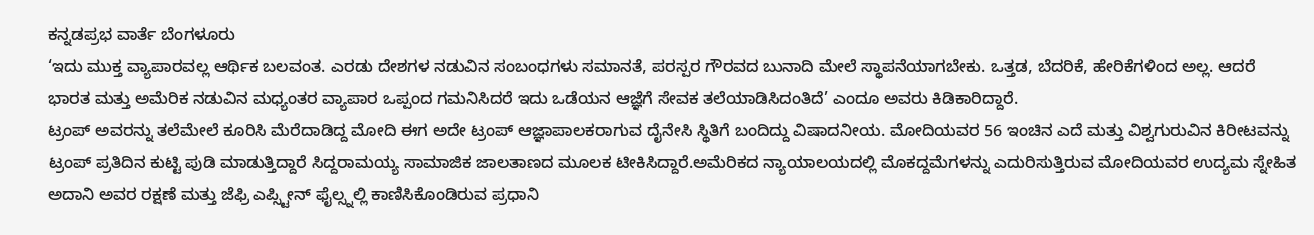ಕನ್ನಡಪ್ರಭ ವಾರ್ತೆ ಬೆಂಗಳೂರು
‘ಇದು ಮುಕ್ತ ವ್ಯಾಪಾರವಲ್ಲ ಆರ್ಥಿಕ ಬಲವಂತ. ಎರಡು ದೇಶಗಳ ನಡುವಿನ ಸಂಬಂಧಗಳು ಸಮಾನತೆ, ಪರಸ್ಪರ ಗೌರವದ ಬುನಾದಿ ಮೇಲೆ ಸ್ಥಾಪನೆಯಾಗಬೇಕು. ಒತ್ತಡ, ಬೆದರಿಕೆ, ಹೇರಿಕೆಗಳಿಂದ ಅಲ್ಲ. ಆದರೆ ಭಾರತ ಮತ್ತು ಅಮೆರಿಕ ನಡುವಿನ ಮಧ್ಯಂತರ ವ್ಯಾಪಾರ ಒಪ್ಪಂದ ಗಮನಿಸಿದರೆ ಇದು ಒಡೆಯನ ಆಜ್ಞೆಗೆ ಸೇವಕ ತಲೆಯಾಡಿಸಿದಂತಿದೆ’ ಎಂದೂ ಅವರು ಕಿಡಿಕಾರಿದ್ದಾರೆ.
ಟ್ರಂಪ್ ಅವರನ್ನು ತಲೆಮೇಲೆ ಕೂರಿಸಿ ಮೆರೆದಾಡಿದ್ದ ಮೋದಿ ಈಗ ಅದೇ ಟ್ರಂಪ್ ಆಜ್ಞಾಪಾಲಕರಾಗುವ ದೈನೇಸಿ ಸ್ಥಿತಿಗೆ ಬಂದಿದ್ದು ವಿಷಾದನೀಯ. ಮೋದಿಯವರ 56 ಇಂಚಿನ ಎದೆ ಮತ್ತು ವಿಶ್ವಗುರುವಿನ ಕಿರೀಟವನ್ನು ಟ್ರಂಪ್ ಪ್ರತಿದಿನ ಕುಟ್ಟಿ ಪುಡಿ ಮಾಡುತ್ತಿದ್ದಾರೆ ಸಿದ್ದರಾಮಯ್ಯ ಸಾಮಾಜಿಕ ಜಾಲತಾಣದ ಮೂಲಕ ಟೀಕಿಸಿದ್ದಾರೆ.ಅಮೆರಿಕದ ನ್ಯಾಯಾಲಯದಲ್ಲಿ ಮೊಕದ್ದಮೆಗಳನ್ನು ಎದುರಿಸುತ್ತಿರುವ ಮೋದಿಯವರ ಉದ್ಯಮ ಸ್ನೇಹಿತ ಅದಾನಿ ಅವರ ರಕ್ಷಣೆ ಮತ್ತು ಜೆಫ್ರಿ ಎಪ್ಸ್ಟೀನ್ ಫೈಲ್ಸ್ನಲ್ಲಿ ಕಾಣಿಸಿಕೊಂಡಿರುವ ಪ್ರಧಾನಿ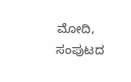ಮೋದಿ, ಸಂಪುಟದ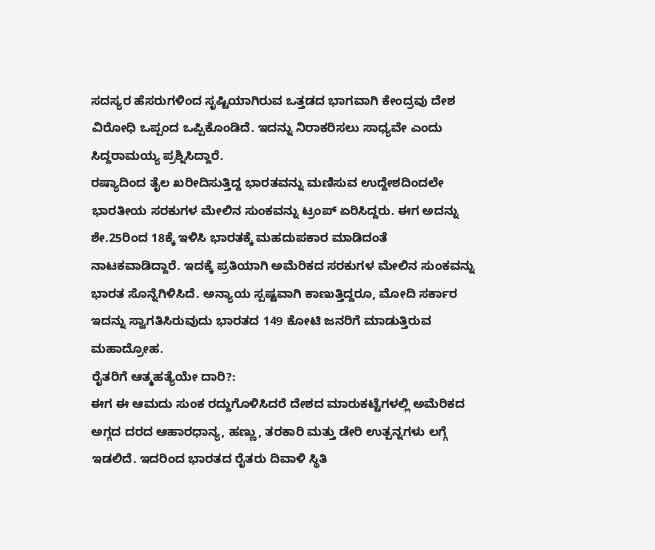ಸದಸ್ಯರ ಹೆಸರುಗಳಿಂದ ಸೃಷ್ಟಿಯಾಗಿರುವ ಒತ್ತಡದ ಭಾಗವಾಗಿ ಕೇಂದ್ರವು ದೇಶ ವಿರೋಧಿ ಒಪ್ಪಂದ ಒಪ್ಪಿಕೊಂಡಿದೆ. ಇದನ್ನು ನಿರಾಕರಿಸಲು ಸಾಧ್ಯವೇ ಎಂದು ಸಿದ್ದರಾಮಯ್ಯ ಪ್ರಶ್ನಿಸಿದ್ದಾರೆ.
ರಷ್ಯಾದಿಂದ ತೈಲ ಖರೀದಿಸುತ್ತಿದ್ದ ಭಾರತವನ್ನು ಮಣಿಸುವ ಉದ್ದೇಶದಿಂದಲೇ ಭಾರತೀಯ ಸರಕುಗಳ ಮೇಲಿನ ಸುಂಕವನ್ನು ಟ್ರಂಪ್ ಏರಿಸಿದ್ದರು. ಈಗ ಅದನ್ನು ಶೇ.25ರಿಂದ 18ಕ್ಕೆ ಇಳಿಸಿ ಭಾರತಕ್ಕೆ ಮಹದುಪಕಾರ ಮಾಡಿದಂತೆ ನಾಟಕವಾಡಿದ್ದಾರೆ. ಇದಕ್ಕೆ ಪ್ರತಿಯಾಗಿ ಅಮೆರಿಕದ ಸರಕುಗಳ ಮೇಲಿನ ಸುಂಕವನ್ನು ಭಾರತ ಸೊನ್ನೆಗಿಳಿಸಿದೆ. ಅನ್ಯಾಯ ಸ್ಪಷ್ಟವಾಗಿ ಕಾಣುತ್ತಿದ್ದರೂ, ಮೋದಿ ಸರ್ಕಾರ ಇದನ್ನು ಸ್ವಾಗತಿಸಿರುವುದು ಭಾರತದ 149 ಕೋಟಿ ಜನರಿಗೆ ಮಾಡುತ್ತಿರುವ ಮಹಾದ್ರೋಹ.
ರೈತರಿಗೆ ಆತ್ಮಹತ್ಯೆಯೇ ದಾರಿ?:
ಈಗ ಈ ಆಮದು ಸುಂಕ ರದ್ದುಗೊಳಿಸಿದರೆ ದೇಶದ ಮಾರುಕಟ್ಟೆಗಳಲ್ಲಿ ಅಮೆರಿಕದ ಅಗ್ಗದ ದರದ ಆಹಾರಧಾನ್ಯ, ಹಣ್ಣು, ತರಕಾರಿ ಮತ್ತು ಡೇರಿ ಉತ್ಪನ್ನಗಳು ಲಗ್ಗೆ ಇಡಲಿದೆ. ಇದರಿಂದ ಭಾರತದ ರೈತರು ದಿವಾಳಿ ಸ್ಥಿತಿ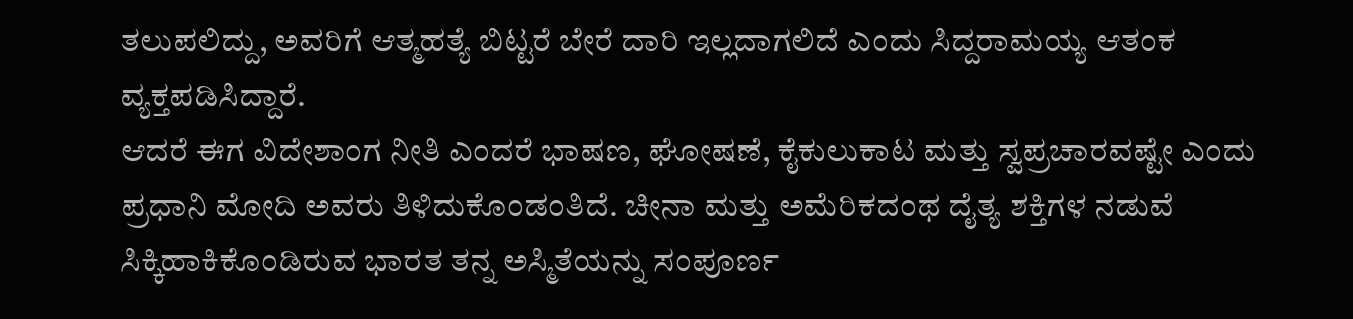ತಲುಪಲಿದ್ದು, ಅವರಿಗೆ ಆತ್ಮಹತ್ಯೆ ಬಿಟ್ಟರೆ ಬೇರೆ ದಾರಿ ಇಲ್ಲದಾಗಲಿದೆ ಎಂದು ಸಿದ್ದರಾಮಯ್ಯ ಆತಂಕ ವ್ಯಕ್ತಪಡಿಸಿದ್ದಾರೆ.
ಆದರೆ ಈಗ ವಿದೇಶಾಂಗ ನೀತಿ ಎಂದರೆ ಭಾಷಣ, ಘೋಷಣೆ, ಕೈಕುಲುಕಾಟ ಮತ್ತು ಸ್ವಪ್ರಚಾರವಷ್ಟೇ ಎಂದು ಪ್ರಧಾನಿ ಮೋದಿ ಅವರು ತಿಳಿದುಕೊಂಡಂತಿದೆ. ಚೀನಾ ಮತ್ತು ಅಮೆರಿಕದಂಥ ದೈತ್ಯ ಶಕ್ತಿಗಳ ನಡುವೆ ಸಿಕ್ಕಿಹಾಕಿಕೊಂಡಿರುವ ಭಾರತ ತನ್ನ ಅಸ್ಮಿತೆಯನ್ನು ಸಂಪೂರ್ಣ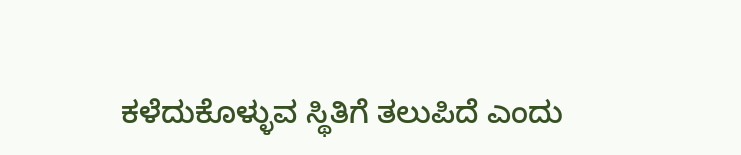ಕಳೆದುಕೊಳ್ಳುವ ಸ್ಥಿತಿಗೆ ತಲುಪಿದೆ ಎಂದು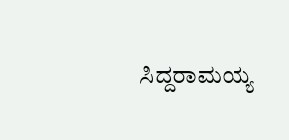ಸಿದ್ದರಾಮಯ್ಯ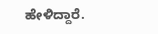ಹೇಳಿದ್ದಾರೆ.